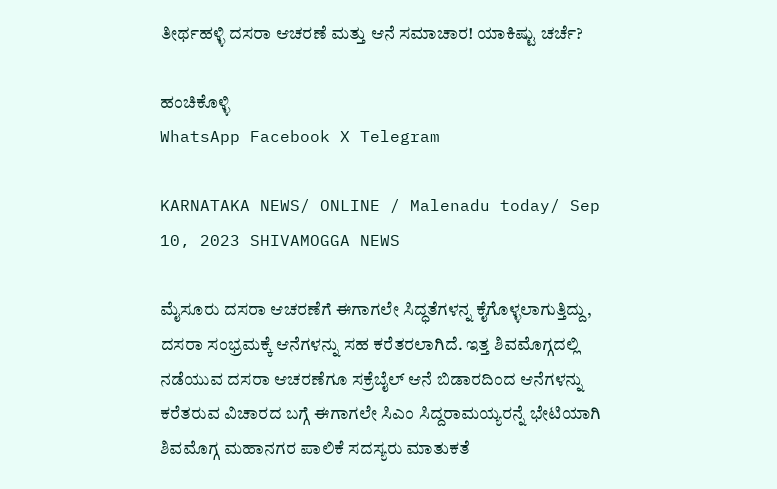ತೀರ್ಥಹಳ್ಳಿ ದಸರಾ ಆಚರಣೆ ಮತ್ತು ಆನೆ ಸಮಾಚಾರ! ಯಾಕಿಷ್ಟು ಚರ್ಚೆ?

ಹಂಚಿಕೊಳ್ಳಿ
WhatsApp Facebook X Telegram

KARNATAKA NEWS/ ONLINE / Malenadu today/ Sep 10, 2023 SHIVAMOGGA NEWS

ಮೈಸೂರು ದಸರಾ ಆಚರಣೆಗೆ ಈಗಾಗಲೇ ಸಿದ್ಧತೆಗಳನ್ನ ಕೈಗೊಳ್ಳಲಾಗುತ್ತಿದ್ದು, ದಸರಾ ಸಂಭ್ರಮಕ್ಕೆ ಆನೆಗಳನ್ನು ಸಹ ಕರೆತರಲಾಗಿದೆ. ಇತ್ತ ಶಿವಮೊಗ್ಗದಲ್ಲಿ ನಡೆಯುವ ದಸರಾ ಆಚರಣೆಗೂ ಸಕ್ರೆಬೈಲ್ ಆನೆ ಬಿಡಾರದಿಂದ ಆನೆಗಳನ್ನು ಕರೆತರುವ ವಿಚಾರದ ಬಗ್ಗೆ ಈಗಾಗಲೇ ಸಿಎಂ ಸಿದ್ದರಾಮಯ್ಯರನ್ನೆ ಭೇಟಿಯಾಗಿ ಶಿವಮೊಗ್ಗ ಮಹಾನಗರ ಪಾಲಿಕೆ ಸದಸ್ಯರು ಮಾತುಕತೆ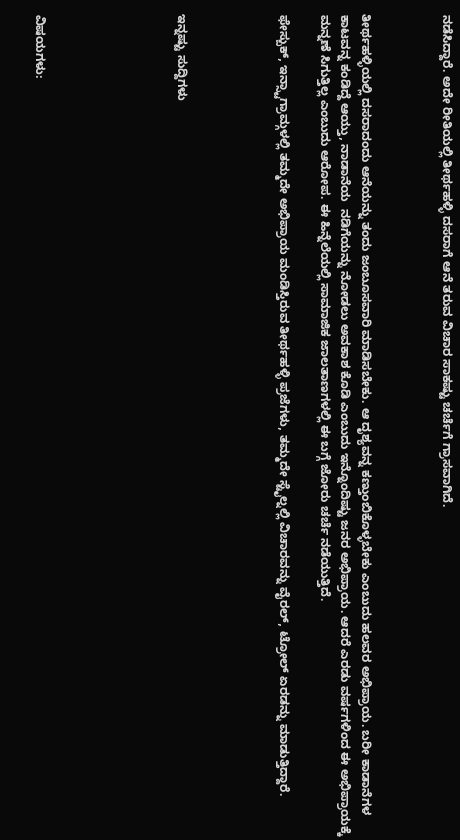ನಡೆಸಿದ್ದಾರೆ. ಅದೇ ರೀತಿಯಲ್ಲಿ ತೀರ್ಥಹಳ್ಳಿ ದಸರಾಗೆ ಆನೆ ತರುವ ವಿಚಾರ ಸಾಕಷ್ಟು ಚರ್ಚೆಗೆ ಗ್ರಾಸವಾಗಿದೆ.



ತೀರ್ಥಹಳ್ಳಿಯಲ್ಲಿ ದಸರಾದಂದು ಆನೆಯನ್ನು ತಂದು ಜಂಬೂಸವಾರಿ ಮಾಡಿಸಬೇಕು. ಆ ದೃಶ್ಯವನ್ನ ಕಣ್ತುಂಬಿಕೊಳ್ಳಬೇಕು ಎಂಬುದು ಹಲವರ ಅಭಿಪ್ರಾಯ. ಬರೀ ಕಾಡಾನೆಗಳ ಕಾಟವನ್ನ ಕಂಡಿದ್ದೆ ಆಯ್ತು, ನಾಡಾನೆಯ  ನಡಿಗೆಯನ್ನು ನೋಡಲು ಅವಕಾಶ ಕೊಡಿ ಎಂಬುದು ಇನ್ನೊಂದಿಷ್ಟು ಜನರ ಅಭಿಪ್ರಾಯ. ಆದರೆ ಎರಡು ವರ್ಷಗಳಿಂದ ಈ ಅಭಿಪ್ರಾಯಕ್ಕೆ ಮನ್ನಣೆ ಸಿಗುತ್ತಿಲ್ಲ ಎಂಬುದು ಆರೋಪ. ಈ ಹಿನ್ನೆಲೆಯಲ್ಲಿ ಸಾಮಾಜಿಕ ಜಾಲತಾಣಗಳಲ್ಲಿ ಈ ಬಗ್ಗೆ ಜೋರು ಚರ್ಚೆ ನಡೆಯುತ್ತಿದೆ.

ಫೇಸ್ಬುಕ್, ಇನ್ಸ್ಟಾಗ್ರಾಮ್ಗಳಲ್ಲಿ ತಮ್ಮದೇ ಅಭಿಪ್ರಾಯ ಮಂಡಿಸ್ತಿರುವ ತೀರ್ಥಹಳ್ಳಿ ಪ್ರಜೆಗಳು, ತಮ್ಮದೇ ಸ್ಟೈಲ್ನಲ್ಲಿ ವಿಚಾರವನ್ನು ವೈರಲ್, ಟ್ರೋಲ್ ಏರಡನ್ನು ಮಾಡುತ್ತಿದ್ದಾರೆ.




ಇನ್ನಷ್ಟು ಸುದ್ದಿಗಳು






ವಿಷಯಗಳು: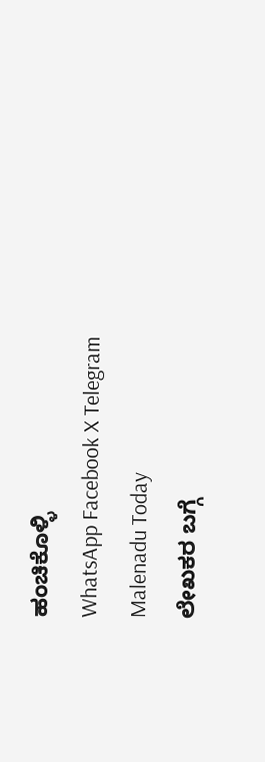ಹಂಚಿಕೊಳ್ಳಿ
WhatsApp Facebook X Telegram
Malenadu Today
ಲೇಖಕರ ಬಗ್ಗೆ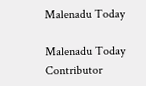Malenadu Today

Malenadu Today Contributor